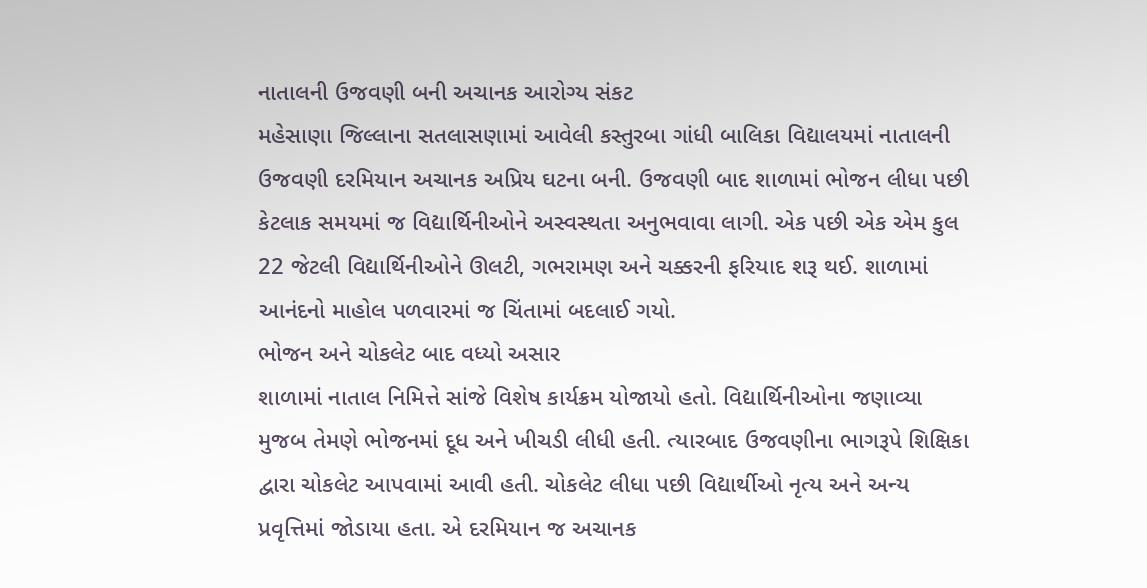નાતાલની ઉજવણી બની અચાનક આરોગ્ય સંકટ
મહેસાણા જિલ્લાના સતલાસણામાં આવેલી કસ્તુરબા ગાંધી બાલિકા વિદ્યાલયમાં નાતાલની ઉજવણી દરમિયાન અચાનક અપ્રિય ઘટના બની. ઉજવણી બાદ શાળામાં ભોજન લીધા પછી કેટલાક સમયમાં જ વિદ્યાર્થિનીઓને અસ્વસ્થતા અનુભવાવા લાગી. એક પછી એક એમ કુલ 22 જેટલી વિદ્યાર્થિનીઓને ઊલટી, ગભરામણ અને ચક્કરની ફરિયાદ શરૂ થઈ. શાળામાં આનંદનો માહોલ પળવારમાં જ ચિંતામાં બદલાઈ ગયો.
ભોજન અને ચોકલેટ બાદ વધ્યો અસાર
શાળામાં નાતાલ નિમિત્તે સાંજે વિશેષ કાર્યક્રમ યોજાયો હતો. વિદ્યાર્થિનીઓના જણાવ્યા મુજબ તેમણે ભોજનમાં દૂધ અને ખીચડી લીધી હતી. ત્યારબાદ ઉજવણીના ભાગરૂપે શિક્ષિકા દ્વારા ચોકલેટ આપવામાં આવી હતી. ચોકલેટ લીધા પછી વિદ્યાર્થીઓ નૃત્ય અને અન્ય પ્રવૃત્તિમાં જોડાયા હતા. એ દરમિયાન જ અચાનક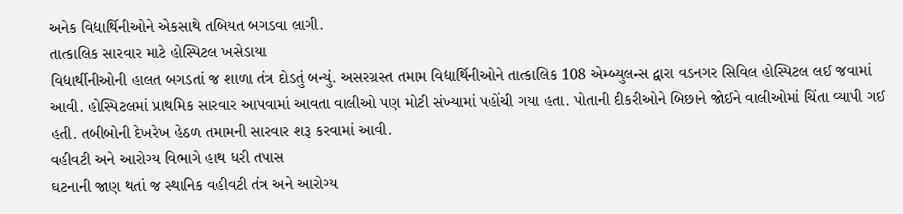અનેક વિદ્યાર્થિનીઓને એકસાથે તબિયત બગડવા લાગી.
તાત્કાલિક સારવાર માટે હોસ્પિટલ ખસેડાયા
વિદ્યાર્થીનીઓની હાલત બગડતાં જ શાળા તંત્ર દોડતું બન્યું. અસરગ્રસ્ત તમામ વિદ્યાર્થિનીઓને તાત્કાલિક 108 એમ્બ્યુલન્સ દ્વારા વડનગર સિવિલ હોસ્પિટલ લઈ જવામાં આવી. હોસ્પિટલમાં પ્રાથમિક સારવાર આપવામાં આવતા વાલીઓ પણ મોટી સંખ્યામાં પહોંચી ગયા હતા. પોતાની દીકરીઓને બિછાને જોઈને વાલીઓમાં ચિંતા વ્યાપી ગઈ હતી. તબીબોની દેખરેખ હેઠળ તમામની સારવાર શરૂ કરવામાં આવી.
વહીવટી અને આરોગ્ય વિભાગે હાથ ધરી તપાસ
ઘટનાની જાણ થતાં જ સ્થાનિક વહીવટી તંત્ર અને આરોગ્ય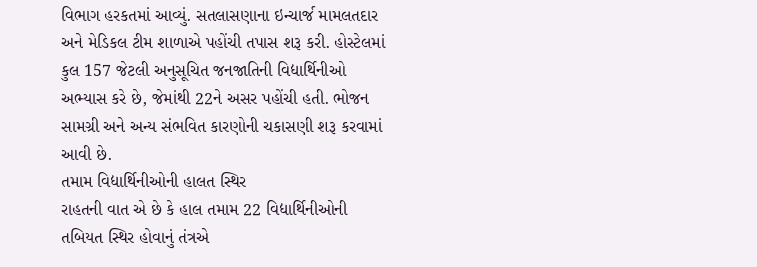વિભાગ હરકતમાં આવ્યું. સતલાસણાના ઇન્ચાર્જ મામલતદાર અને મેડિકલ ટીમ શાળાએ પહોંચી તપાસ શરૂ કરી. હોસ્ટેલમાં કુલ 157 જેટલી અનુસૂચિત જનજાતિની વિદ્યાર્થિનીઓ અભ્યાસ કરે છે, જેમાંથી 22ને અસર પહોંચી હતી. ભોજન સામગ્રી અને અન્ય સંભવિત કારણોની ચકાસણી શરૂ કરવામાં આવી છે.
તમામ વિદ્યાર્થિનીઓની હાલત સ્થિર
રાહતની વાત એ છે કે હાલ તમામ 22 વિદ્યાર્થિનીઓની તબિયત સ્થિર હોવાનું તંત્રએ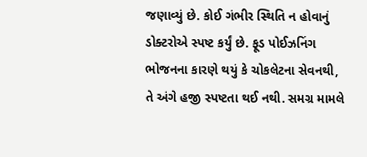જણાવ્યું છે. કોઈ ગંભીર સ્થિતિ ન હોવાનું ડોક્ટરોએ સ્પષ્ટ કર્યું છે. ફૂડ પોઈઝનિંગ ભોજનના કારણે થયું કે ચોકલેટના સેવનથી, તે અંગે હજી સ્પષ્ટતા થઈ નથી. સમગ્ર મામલે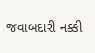જવાબદારી નક્કી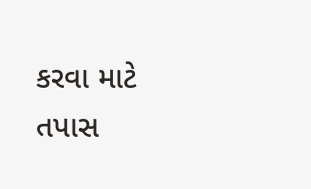કરવા માટે તપાસ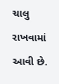ચાલુ રાખવામાં આવી છે.